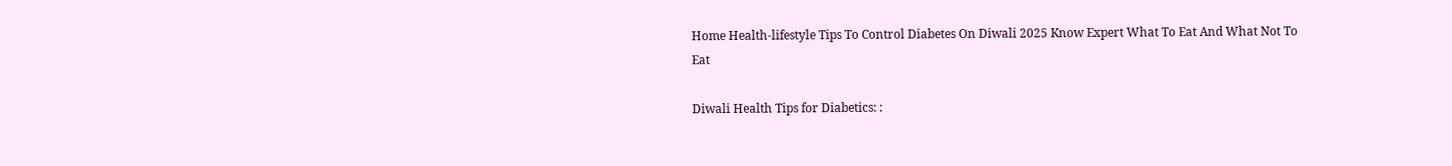Home Health-lifestyle Tips To Control Diabetes On Diwali 2025 Know Expert What To Eat And What Not To Eat

Diwali Health Tips for Diabetics: :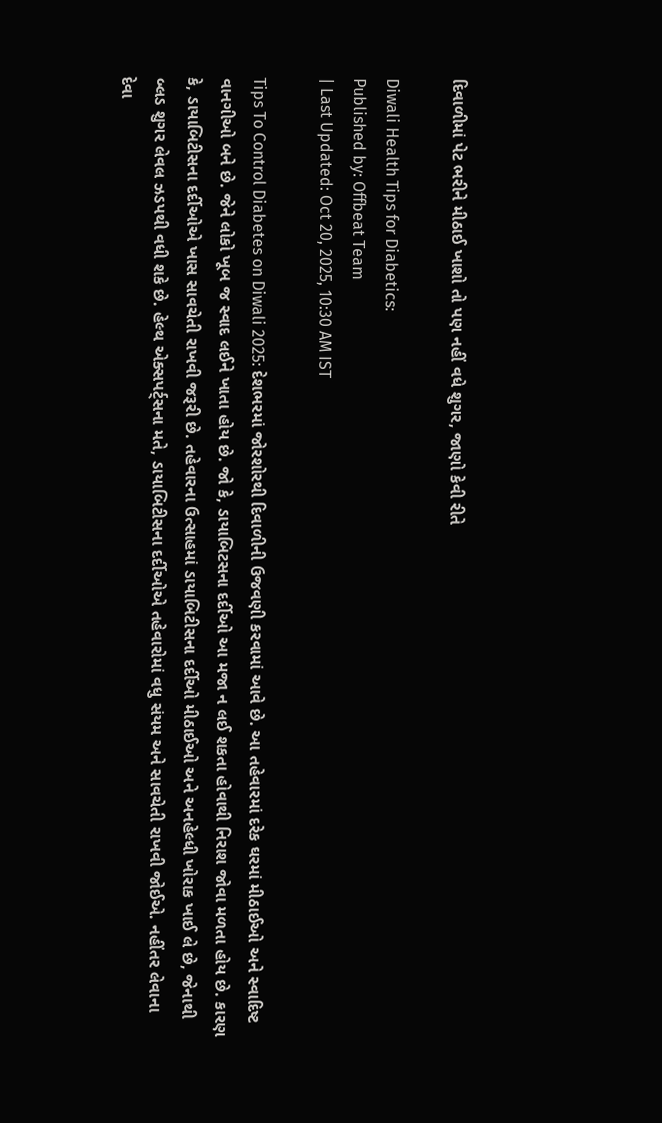દિવાળીમાં પેટ ભરીને મીઠાઈ ખાશો તો પણ નહીં વધે શુગર, જાણો કેવી રીતે

Diwali Health Tips for Diabetics:
Published by: Offbeat Team
| Last Updated: Oct 20, 2025, 10:30 AM IST

Tips To Control Diabetes on Diwali 2025: દેશભરમાં જોરશોરથી દિવાળીની ઉજવણી કરવામાં આવે છે. આ તહેવારમાં દરેક ઘરમાં મીઠાઈઓ અને સ્વાદિષ્ટ વાનગીઓ બને છે. જેને લોકો ખૂબ જ સ્વાદ લઈને ખાતા હોય છે. જો કે, ડાયાબિટસના દર્દીઓ આ મજા ન લઈ શકતા હોવાથી નિરાશ જોવા મળતા હોય છે. કારણ કે, ડાયાબિટીસના દર્દીઓએ ખાસ સાવચેતી રાખવી જરૂરી છે. તહેવારના ઉત્સાહમાં ડાયાબિટીસના દર્દીઓ મીઠાઈઓ અને અનહેલ્ધી ખોરાક ખાઈ લે છે, જેનાથી બ્લડ શુગર લેવલ ઝડપથી વધી શકે છે. હેલ્થ એક્સપર્ટ્સના મતે, ડાયાબિટીસના દર્દીઓએ તહેવારોમાં વધુ સંયમ અને સાવચેતી રાખવી જોઈએ. નહીંતર લેવાના દેવા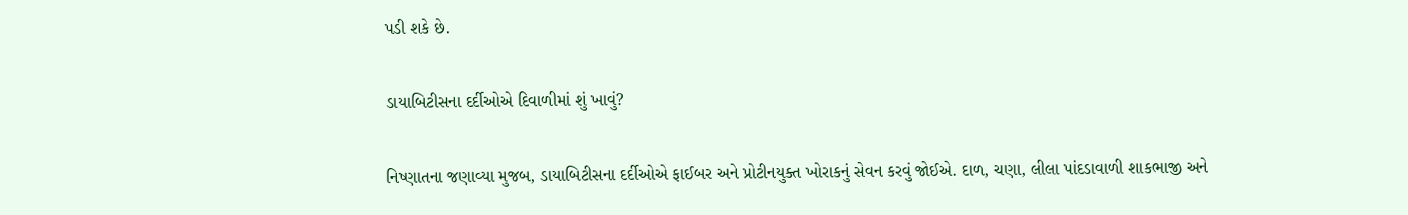પડી શકે છે.

ડાયાબિટીસના દર્દીઓએ દિવાળીમાં શું ખાવું?

નિષ્ણાતના જણાવ્યા મુજબ, ડાયાબિટીસના દર્દીઓએ ફાઈબર અને પ્રોટીનયુક્ત ખોરાકનું સેવન કરવું જોઈએ. દાળ, ચણા, લીલા પાંદડાવાળી શાકભાજી અને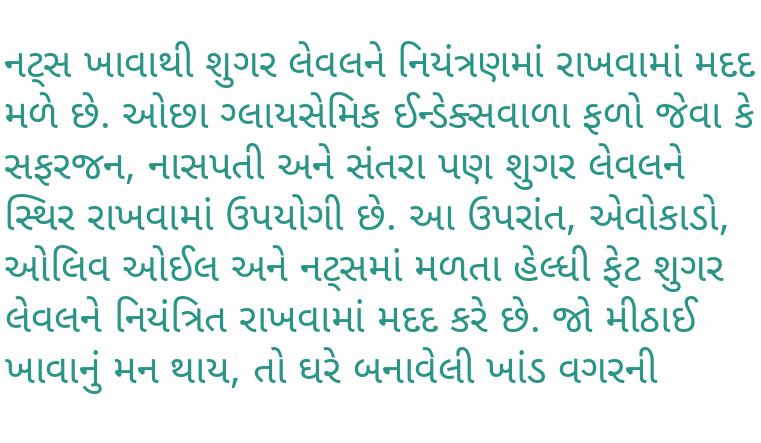નટ્સ ખાવાથી શુગર લેવલને નિયંત્રણમાં રાખવામાં મદદ મળે છે. ઓછા ગ્લાયસેમિક ઈન્ડેક્સવાળા ફળો જેવા કે સફરજન, નાસપતી અને સંતરા પણ શુગર લેવલને સ્થિર રાખવામાં ઉપયોગી છે. આ ઉપરાંત, એવોકાડો, ઓલિવ ઓઈલ અને નટ્સમાં મળતા હેલ્ધી ફેટ શુગર લેવલને નિયંત્રિત રાખવામાં મદદ કરે છે. જો મીઠાઈ ખાવાનું મન થાય, તો ઘરે બનાવેલી ખાંડ વગરની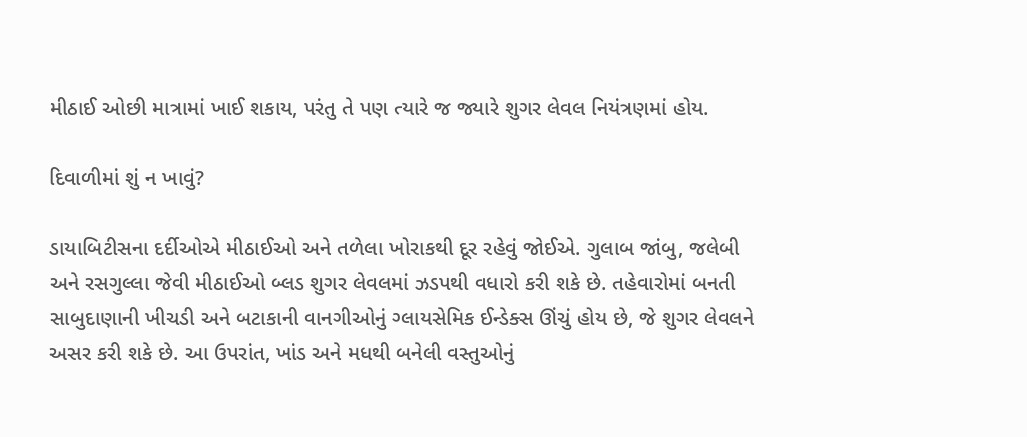મીઠાઈ ઓછી માત્રામાં ખાઈ શકાય, પરંતુ તે પણ ત્યારે જ જ્યારે શુગર લેવલ નિયંત્રણમાં હોય.

દિવાળીમાં શું ન ખાવું?

ડાયાબિટીસના દર્દીઓએ મીઠાઈઓ અને તળેલા ખોરાકથી દૂર રહેવું જોઈએ. ગુલાબ જાંબુ, જલેબી અને રસગુલ્લા જેવી મીઠાઈઓ બ્લડ શુગર લેવલમાં ઝડપથી વધારો કરી શકે છે. તહેવારોમાં બનતી સાબુદાણાની ખીચડી અને બટાકાની વાનગીઓનું ગ્લાયસેમિક ઈન્ડેક્સ ઊંચું હોય છે, જે શુગર લેવલને અસર કરી શકે છે. આ ઉપરાંત, ખાંડ અને મધથી બનેલી વસ્તુઓનું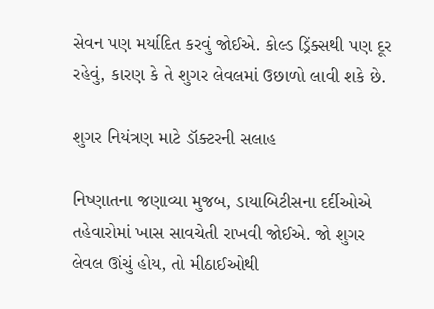સેવન પણ મર્યાદિત કરવું જોઈએ. કોલ્ડ ડ્રિંક્સથી પણ દૂર રહેવું, કારણ કે તે શુગર લેવલમાં ઉછાળો લાવી શકે છે.

શુગર નિયંત્રણ માટે ડૉક્ટરની સલાહ

નિષ્ણાતના જણાવ્યા મુજબ, ડાયાબિટીસના દર્દીઓએ તહેવારોમાં ખાસ સાવચેતી રાખવી જોઈએ. જો શુગર લેવલ ઊંચું હોય, તો મીઠાઈઓથી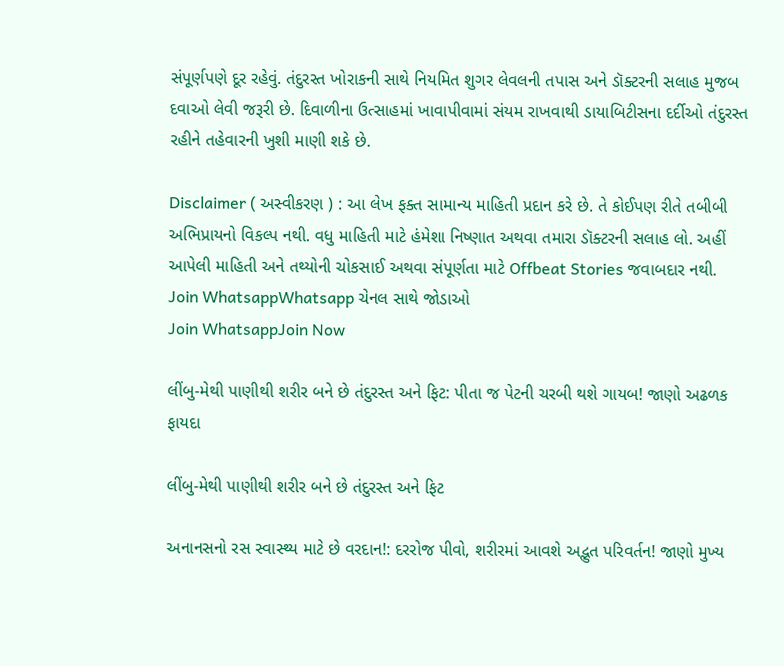સંપૂર્ણપણે દૂર રહેવું. તંદુરસ્ત ખોરાકની સાથે નિયમિત શુગર લેવલની તપાસ અને ડૉક્ટરની સલાહ મુજબ દવાઓ લેવી જરૂરી છે. દિવાળીના ઉત્સાહમાં ખાવાપીવામાં સંયમ રાખવાથી ડાયાબિટીસના દર્દીઓ તંદુરસ્ત રહીને તહેવારની ખુશી માણી શકે છે.

Disclaimer ( અસ્વીકરણ ) : આ લેખ ફક્ત સામાન્ય માહિતી પ્રદાન કરે છે. તે કોઈપણ રીતે તબીબી અભિપ્રાયનો વિકલ્પ નથી. વધુ માહિતી માટે હંમેશા નિષ્ણાત અથવા તમારા ડૉક્ટરની સલાહ લો. અહીં આપેલી માહિતી અને તથ્યોની ચોકસાઈ અથવા સંપૂર્ણતા માટે Offbeat Stories જવાબદાર નથી.
Join WhatsappWhatsapp ચેનલ સાથે જોડાઓ
Join WhatsappJoin Now

લીંબુ-મેથી પાણીથી શરીર બને છે તંદુરસ્ત અને ફિટ: પીતા જ પેટની ચરબી થશે ગાયબ! જાણો અઢળક ફાયદા

લીંબુ-મેથી પાણીથી શરીર બને છે તંદુરસ્ત અને ફિટ

અનાનસનો રસ સ્વાસ્થ્ય માટે છે વરદાન!: દરરોજ પીવો, શરીરમાં આવશે અદ્ભુત પરિવર્તન! જાણો મુખ્ય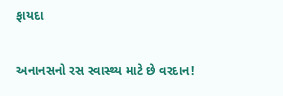ફાયદા

અનાનસનો રસ સ્વાસ્થ્ય માટે છે વરદાન!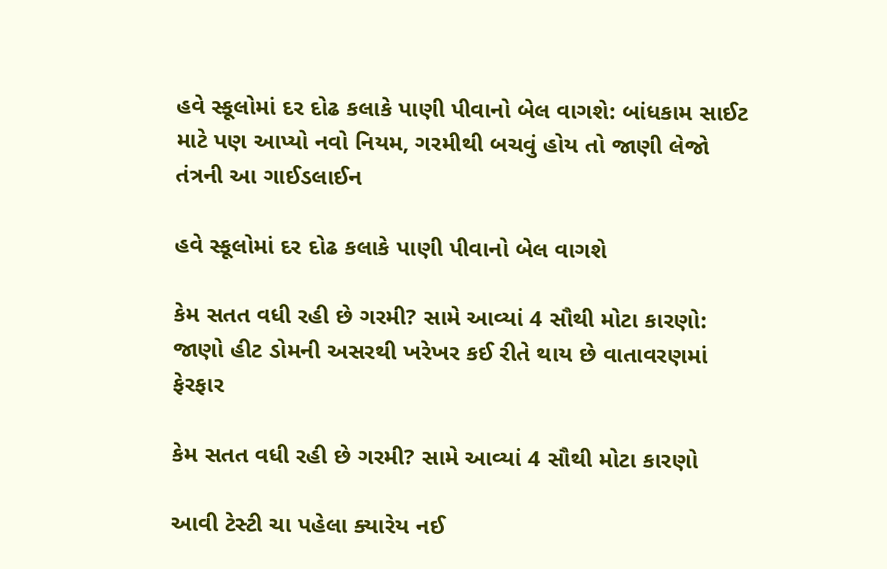હવે સ્કૂલોમાં દર દોઢ કલાકે પાણી પીવાનો બેલ વાગશે: બાંધકામ સાઈટ માટે પણ આપ્યો નવો નિયમ, ગરમીથી બચવું હોય તો જાણી લેજો તંત્રની આ ગાઈડલાઈન

હવે સ્કૂલોમાં દર દોઢ કલાકે પાણી પીવાનો બેલ વાગશે

કેમ સતત વધી રહી છે ગરમી? સામે આવ્યાં 4 સૌથી મોટા કારણો: જાણો હીટ ડોમની અસરથી ખરેખર કઈ રીતે થાય છે વાતાવરણમાં ફેરફાર

કેમ સતત વધી રહી છે ગરમી? સામે આવ્યાં 4 સૌથી મોટા કારણો

આવી ટેસ્ટી ચા પહેલા ક્યારેય નઈ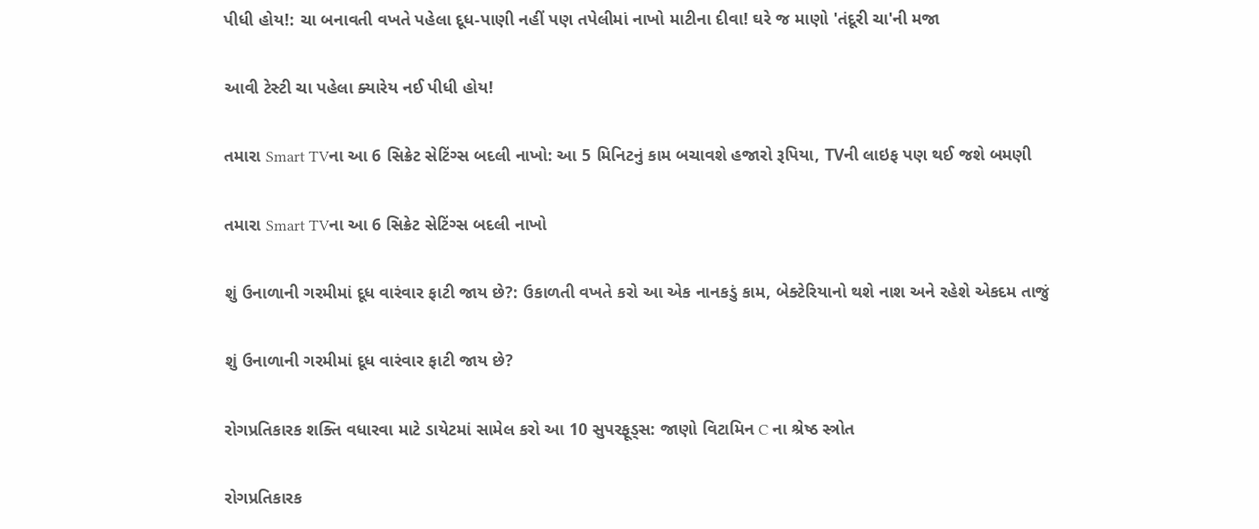પીધી હોય!: ચા બનાવતી વખતે પહેલા દૂધ-પાણી નહીં પણ તપેલીમાં નાખો માટીના દીવા! ઘરે જ માણો 'તંદૂરી ચા'ની મજા

આવી ટેસ્ટી ચા પહેલા ક્યારેય નઈ પીધી હોય!

તમારા Smart TVના આ 6 સિક્રેટ સેટિંગ્સ બદલી નાખો: આ 5 મિનિટનું કામ બચાવશે હજારો રૂપિયા, TVની લાઇફ પણ થઈ જશે બમણી

તમારા Smart TVના આ 6 સિક્રેટ સેટિંગ્સ બદલી નાખો

શું ઉનાળાની ગરમીમાં દૂધ વારંવાર ફાટી જાય છે?: ઉકાળતી વખતે કરો આ એક નાનકડું કામ, બેક્ટેરિયાનો થશે નાશ અને રહેશે એકદમ તાજું

શું ઉનાળાની ગરમીમાં દૂધ વારંવાર ફાટી જાય છે?

રોગપ્રતિકારક શક્તિ વધારવા માટે ડાયેટમાં સામેલ કરો આ 10 સુપરફૂડ્સ: જાણો વિટામિન C ના શ્રેષ્ઠ સ્ત્રોત

રોગપ્રતિકારક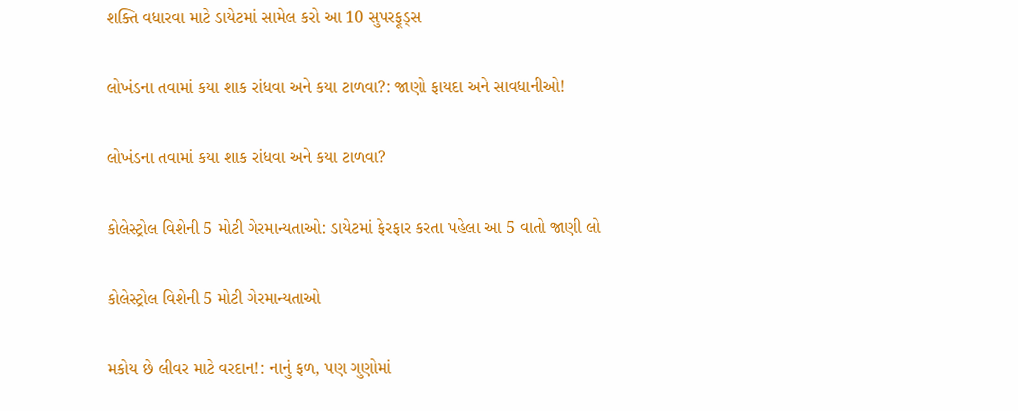શક્તિ વધારવા માટે ડાયેટમાં સામેલ કરો આ 10 સુપરફૂડ્સ

લોખંડના તવામાં કયા શાક રાંધવા અને કયા ટાળવા?: જાણો ફાયદા અને સાવધાનીઓ!

લોખંડના તવામાં કયા શાક રાંધવા અને કયા ટાળવા?

કોલેસ્ટ્રોલ વિશેની 5 મોટી ગેરમાન્યતાઓ: ડાયેટમાં ફેરફાર કરતા પહેલા આ 5 વાતો જાણી લો

કોલેસ્ટ્રોલ વિશેની 5 મોટી ગેરમાન્યતાઓ

મકોય છે લીવર માટે વરદાન!: નાનું ફળ, પણ ગુણોમાં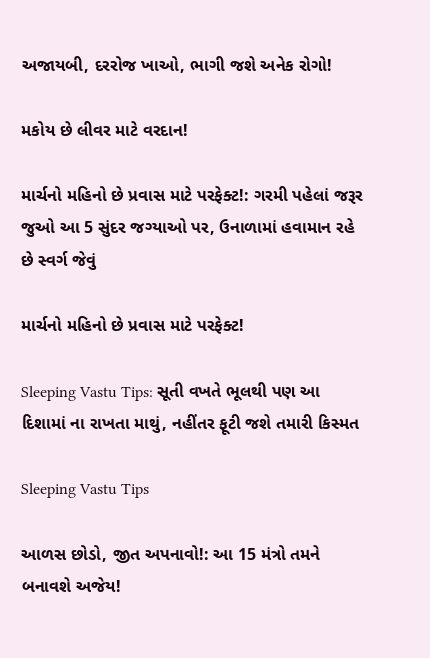અજાયબી, દરરોજ ખાઓ, ભાગી જશે અનેક રોગો!

મકોય છે લીવર માટે વરદાન!

માર્ચનો મહિનો છે પ્રવાસ માટે પરફેક્ટ!: ગરમી પહેલાં જરૂર જુઓ આ 5 સુંદર જગ્યાઓ પર, ઉનાળામાં હવામાન રહે છે સ્વર્ગ જેવું

માર્ચનો મહિનો છે પ્રવાસ માટે પરફેક્ટ!

Sleeping Vastu Tips: સૂતી વખતે ભૂલથી પણ આ દિશામાં ના રાખતા માથું, નહીંતર ફૂટી જશે તમારી કિસ્મત

Sleeping Vastu Tips

આળસ છોડો, જીત અપનાવો!: આ 15 મંત્રો તમને બનાવશે અજેય!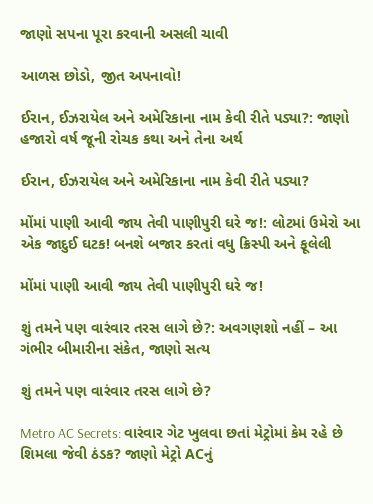જાણો સપના પૂરા કરવાની અસલી ચાવી

આળસ છોડો, જીત અપનાવો!

ઈરાન, ઈઝરાયેલ અને અમેરિકાના નામ કેવી રીતે પડ્યા?: જાણો હજારો વર્ષ જૂની રોચક કથા અને તેના અર્થ

ઈરાન, ઈઝરાયેલ અને અમેરિકાના નામ કેવી રીતે પડ્યા?

મોંમાં પાણી આવી જાય તેવી પાણીપુરી ઘરે જ!: લોટમાં ઉમેરો આ એક જાદુઈ ઘટક! બનશે બજાર કરતાં વધુ ક્રિસ્પી અને ફૂલેલી

મોંમાં પાણી આવી જાય તેવી પાણીપુરી ઘરે જ!

શું તમને પણ વારંવાર તરસ લાગે છે?: અવગણશો નહીં – આ ગંભીર બીમારીના સંકેત, જાણો સત્ય

શું તમને પણ વારંવાર તરસ લાગે છે?

Metro AC Secrets: વારંવાર ગેટ ખુલવા છતાં મેટ્રોમાં કેમ રહે છે શિમલા જેવી ઠંડક? જાણો મેટ્રો ACનું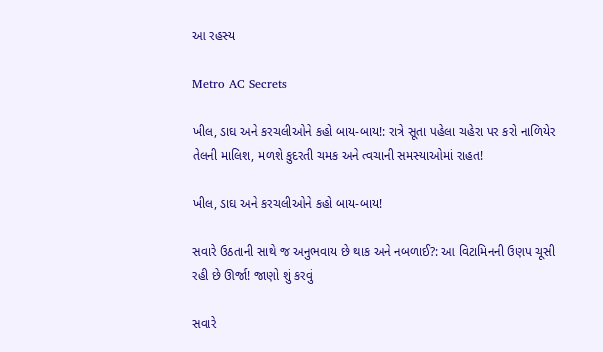આ રહસ્ય

Metro AC Secrets

ખીલ, ડાઘ અને કરચલીઓને કહો બાય-બાય!: રાત્રે સૂતા પહેલા ચહેરા પર કરો નાળિયેર તેલની માલિશ, મળશે કુદરતી ચમક અને ત્વચાની સમસ્યાઓમાં રાહત!

ખીલ, ડાઘ અને કરચલીઓને કહો બાય-બાય!

સવારે ઉઠતાની સાથે જ અનુભવાય છે થાક અને નબળાઈ?: આ વિટામિનની ઉણપ ચૂસી રહી છે ઊર્જા! જાણો શું કરવું

સવારે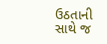ઉઠતાની સાથે જ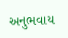અનુભવાય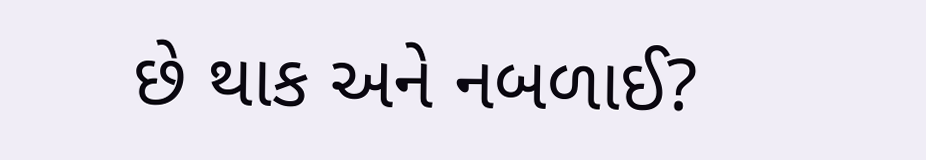છે થાક અને નબળાઈ?